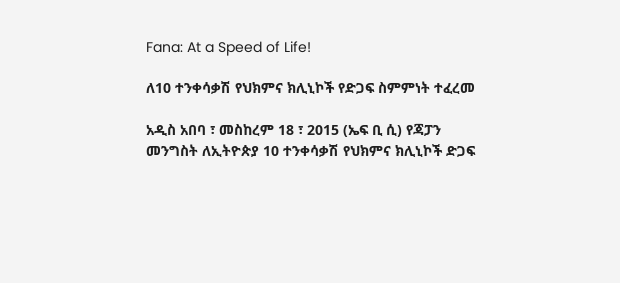Fana: At a Speed of Life!

ለ10 ተንቀሳቃሽ የህክምና ክሊኒኮች የድጋፍ ስምምነት ተፈረመ

አዲስ አበባ ፣ መስከረም 18 ፣ 2015 (ኤፍ ቢ ሲ) የጃፓን መንግስት ለኢትዮጵያ 10 ተንቀሳቃሽ የህክምና ክሊኒኮች ድጋፍ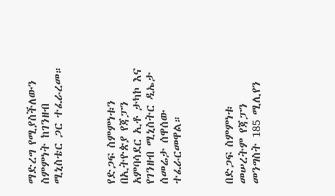ማድረግ የሚያስችለውን ስምምነት ከገንዘብ ሚኒስቴር ጋር ተፈራረመ።



የድጋፍ ስምምነቱን በኢትዮጵያ የጃፓን አምባሳደር ኢቶ ታካኮ እና የገንዘብ ሚኒስትር ዲኤታ ሰመሬታ ሰዋሰው ተፈራርመዋል።



በድጋፍ ስምምነቱ መሠረትም የጃፓን መንግስት 185 ሚሊየን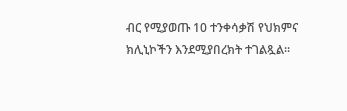ብር የሚያወጡ 10 ተንቀሳቃሽ የህክምና ክሊኒኮችን እንደሚያበረክት ተገልጿል።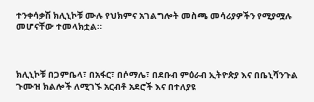ተንቀሳቃሽ ክሊኒኮቹ ሙሉ የህክምና አገልግሎት መስጫ መሳሪያዎችን የሚያሟሉ መሆናቸው ተመላክቷል።



ክሊኒኮቹ በጋምቤላ፣ በአፋር፣ በሶማሌ፣ በደቡብ ምዕራብ ኢትዮጵያ እና በቤኒሻንጉል ጉሙዝ ክልሎች ለሚገኙ አርብቶ አደሮች እና በተለያዩ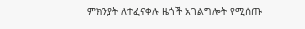ምክንያት ለተፈናቀሉ ዜጎች አገልግሎት የሚሰጡ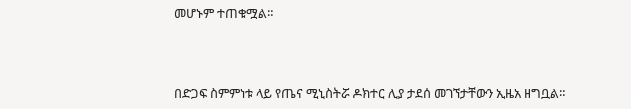መሆኑም ተጠቁሟል።



በድጋፍ ስምምነቱ ላይ የጤና ሚኒስትሯ ዶክተር ሊያ ታደሰ መገኘታቸውን ኢዜአ ዘግቧል።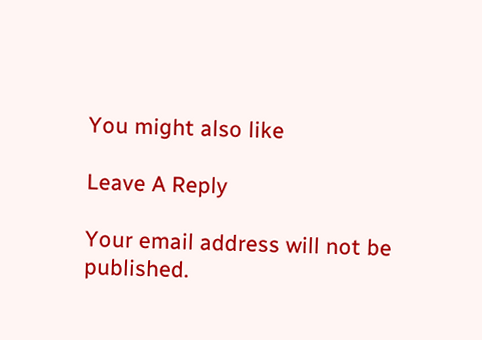You might also like

Leave A Reply

Your email address will not be published.